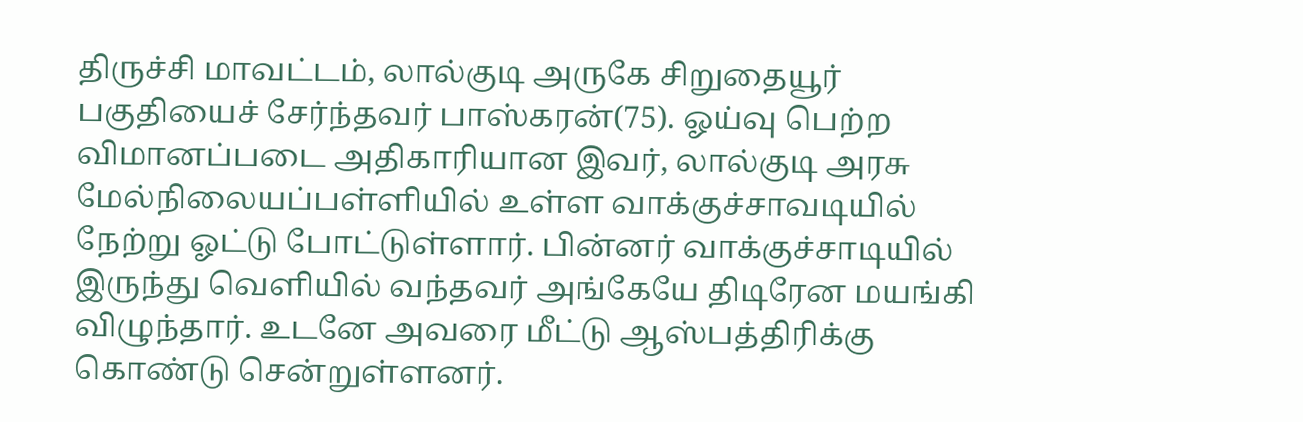திருச்சி மாவட்டம், லால்குடி அருகே சிறுதையூர் பகுதியைச் சேர்ந்தவர் பாஸ்கரன்(75). ஓய்வு பெற்ற விமானப்படை அதிகாரியான இவர், லால்குடி அரசு மேல்நிலையப்பள்ளியில் உள்ள வாக்குச்சாவடியில் நேற்று ஓட்டு போட்டுள்ளார். பின்னர் வாக்குச்சாடியில் இருந்து வெளியில் வந்தவர் அங்கேயே திடிரேன மயங்கி விழுந்தார். உடனே அவரை மீட்டு ஆஸ்பத்திரிக்கு கொண்டு சென்றுள்ளனர்.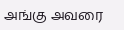அங்கு அவரை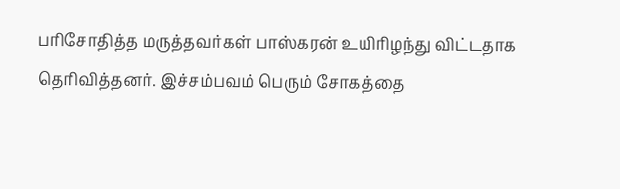பரிசோதித்த மருத்தவர்கள் பாஸ்கரன் உயிரிழந்து விட்டதாக தெரிவித்தனர். இச்சம்பவம் பெரும் சோகத்தை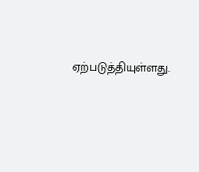ஏற்படுத்தியுள்ளது.